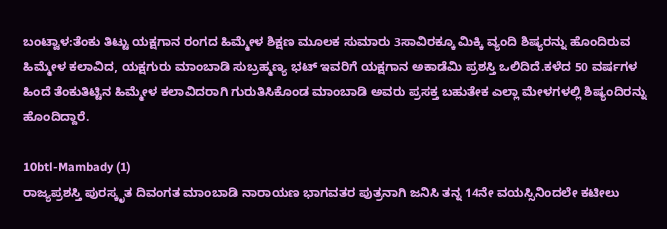ಬಂಟ್ವಾಳ:ತೆಂಕು ತಿಟ್ಟು ಯಕ್ಷಗಾನ ರಂಗದ ಹಿಮ್ಮೇಳ ಶಿಕ್ಷಣ ಮೂಲಕ ಸುಮಾರು 3ಸಾವಿರಕ್ಕೂ ಮಿಕ್ಕಿ ವ್ಯಂದಿ ಶಿಷ್ಯರನ್ನು ಹೊಂದಿರುವ ಹಿಮ್ಮೇಳ ಕಲಾವಿದ, ಯಕ್ಷಗುರು ಮಾಂಬಾಡಿ ಸುಬ್ರಹ್ಮಣ್ಯ ಭಟ್ ಇವರಿಗೆ ಯಕ್ಷಗಾನ ಅಕಾಡೆಮಿ ಪ್ರಶಸ್ತಿ ಒಲಿದಿದೆ.ಕಳೆದ 50 ವರ್ಷಗಳ ಹಿಂದೆ ತೆಂಕುತಿಟ್ಟಿನ ಹಿಮ್ಮೇಳ ಕಲಾವಿದರಾಗಿ ಗುರುತಿಸಿಕೊಂಡ ಮಾಂಬಾಡಿ ಅವರು ಪ್ರಸಕ್ತ ಬಹುತೇಕ ಎಲ್ಲಾ ಮೇಳಗಳಲ್ಲಿ ಶಿಷ್ಯಂದಿರನ್ನು ಹೊಂದಿದ್ದಾರೆ.

10btl-Mambady (1)
ರಾಜ್ಯಪ್ರಶಸ್ತಿ ಪುರಸ್ಕೃತ ದಿವಂಗತ ಮಾಂಬಾಡಿ ನಾರಾಯಣ ಭಾಗವತರ ಪುತ್ರನಾಗಿ ಜನಿಸಿ ತನ್ನ 14ನೇ ವಯಸ್ಸಿನಿಂದಲೇ ಕಟೀಲು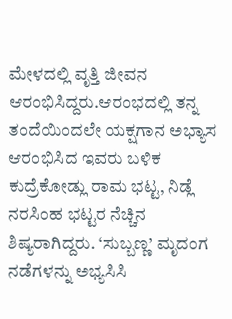ಮೇಳದಲ್ಲಿ ವೃತ್ತಿ ಜೀವನ ಆರಂಭಿಸಿದ್ದರು.ಆರಂಭದಲ್ಲಿ ತನ್ನ ತಂದೆಯಿಂದಲೇ ಯಕ್ಷಗಾನ ಅಭ್ಯಾಸ ಆರಂಭಿಸಿದ ಇವರು ಬಳಿಕ ಕುದ್ರೆಕೋಡ್ಲು ರಾಮ ಭಟ್ಟ, ನಿಡ್ಲೆ ನರಸಿಂಹ ಭಟ್ಟರ ನೆಚ್ಚಿನ ಶಿಷ್ಯರಾಗಿದ್ದರು. ‘ಸುಬ್ಬಣ್ಣ’ ಮೃದಂಗ ನಡೆಗಳನ್ನು ಅಭ್ಯಸಿಸಿ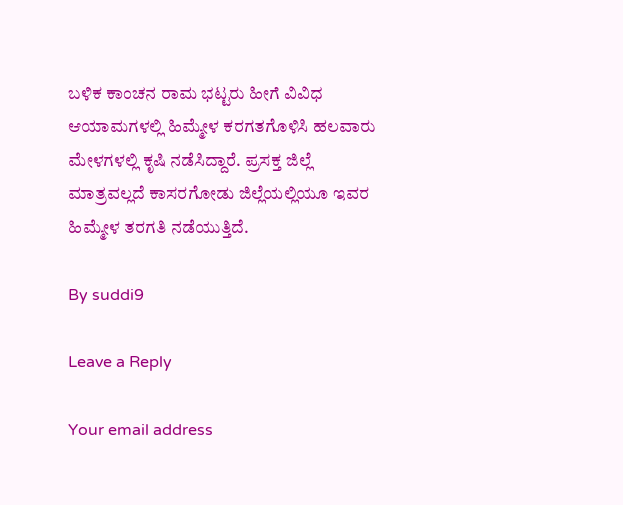ಬಳಿಕ ಕಾಂಚನ ರಾಮ ಭಟ್ಟರು ಹೀಗೆ ವಿವಿಧ ಆಯಾಮಗಳಲ್ಲಿ ಹಿಮ್ಮೇಳ ಕರಗತಗೊಳಿಸಿ ಹಲವಾರು ಮೇಳಗಳಲ್ಲಿ ಕೃಷಿ ನಡೆಸಿದ್ದಾರೆ. ಪ್ರಸಕ್ತ ಜಿಲ್ಲೆ ಮಾತ್ರವಲ್ಲದೆ ಕಾಸರಗೋಡು ಜಿಲ್ಲೆಯಲ್ಲಿಯೂ ಇವರ ಹಿಮ್ಮೇಳ ತರಗತಿ ನಡೆಯುತ್ತಿದೆ.

By suddi9

Leave a Reply

Your email address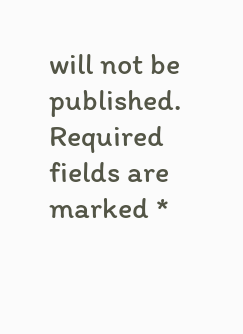will not be published. Required fields are marked *